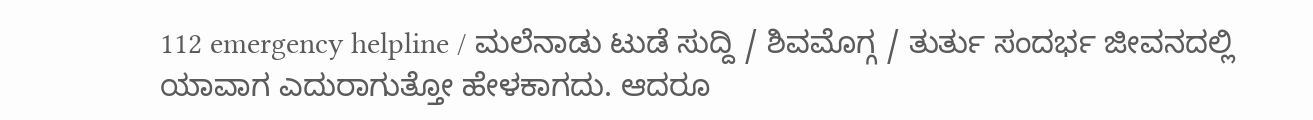112 emergency helpline / ಮಲೆನಾಡು ಟುಡೆ ಸುದ್ದಿ / ಶಿವಮೊಗ್ಗ / ತುರ್ತು ಸಂದರ್ಭ ಜೀವನದಲ್ಲಿ ಯಾವಾಗ ಎದುರಾಗುತ್ತೋ ಹೇಳಕಾಗದು. ಆದರೂ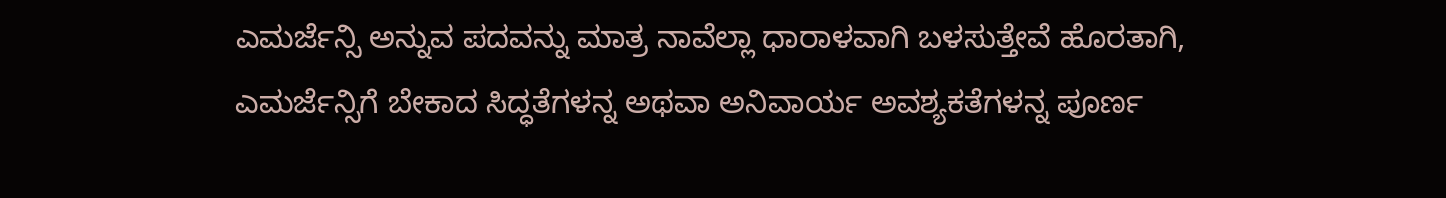ಎಮರ್ಜೆನ್ಸಿ ಅನ್ನುವ ಪದವನ್ನು ಮಾತ್ರ ನಾವೆಲ್ಲಾ ಧಾರಾಳವಾಗಿ ಬಳಸುತ್ತೇವೆ ಹೊರತಾಗಿ, ಎಮರ್ಜೆನ್ಸಿಗೆ ಬೇಕಾದ ಸಿದ್ಧತೆಗಳನ್ನ ಅಥವಾ ಅನಿವಾರ್ಯ ಅವಶ್ಯಕತೆಗಳನ್ನ ಪೂರ್ಣ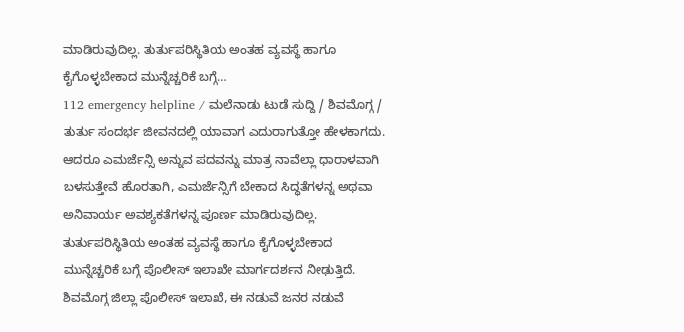ಮಾಡಿರುವುದಿಲ್ಲ. ತುರ್ತುಪರಿಸ್ಥಿತಿಯ ಅಂತಹ ವ್ಯವಸ್ಥೆ ಹಾಗೂ ಕೈಗೊಳ್ಳಬೇಕಾದ ಮುನ್ನೆಚ್ಚರಿಕೆ ಬಗ್ಗೆ…
112 emergency helpline / ಮಲೆನಾಡು ಟುಡೆ ಸುದ್ದಿ / ಶಿವಮೊಗ್ಗ / ತುರ್ತು ಸಂದರ್ಭ ಜೀವನದಲ್ಲಿ ಯಾವಾಗ ಎದುರಾಗುತ್ತೋ ಹೇಳಕಾಗದು. ಆದರೂ ಎಮರ್ಜೆನ್ಸಿ ಅನ್ನುವ ಪದವನ್ನು ಮಾತ್ರ ನಾವೆಲ್ಲಾ ಧಾರಾಳವಾಗಿ ಬಳಸುತ್ತೇವೆ ಹೊರತಾಗಿ, ಎಮರ್ಜೆನ್ಸಿಗೆ ಬೇಕಾದ ಸಿದ್ಧತೆಗಳನ್ನ ಅಥವಾ ಅನಿವಾರ್ಯ ಅವಶ್ಯಕತೆಗಳನ್ನ ಪೂರ್ಣ ಮಾಡಿರುವುದಿಲ್ಲ. ತುರ್ತುಪರಿಸ್ಥಿತಿಯ ಅಂತಹ ವ್ಯವಸ್ಥೆ ಹಾಗೂ ಕೈಗೊಳ್ಳಬೇಕಾದ ಮುನ್ನೆಚ್ಚರಿಕೆ ಬಗ್ಗೆ ಪೊಲೀಸ್ ಇಲಾಖೇ ಮಾರ್ಗದರ್ಶನ ನೀಢುತ್ತಿದೆ.
ಶಿವಮೊಗ್ಗ ಜಿಲ್ಲಾ ಪೊಲೀಸ್ ಇಲಾಖೆ, ಈ ನಡುವೆ ಜನರ ನಡುವೆ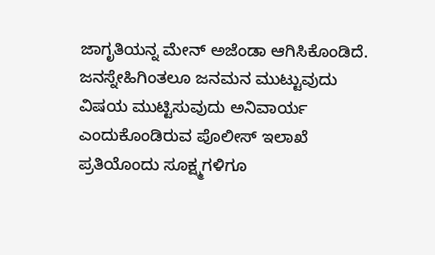ಜಾಗೃತಿಯನ್ನ ಮೇನ್ ಅಜೆಂಡಾ ಆಗಿಸಿಕೊಂಡಿದೆ. ಜನಸ್ನೇಹಿಗಿಂತಲೂ ಜನಮನ ಮುಟ್ಟುವುದು ವಿಷಯ ಮುಟ್ಟಿಸುವುದು ಅನಿವಾರ್ಯ ಎಂದುಕೊಂಡಿರುವ ಪೊಲೀಸ್ ಇಲಾಖೆ ಪ್ರತಿಯೊಂದು ಸೂಕ್ಷ್ಮಗಳಿಗೂ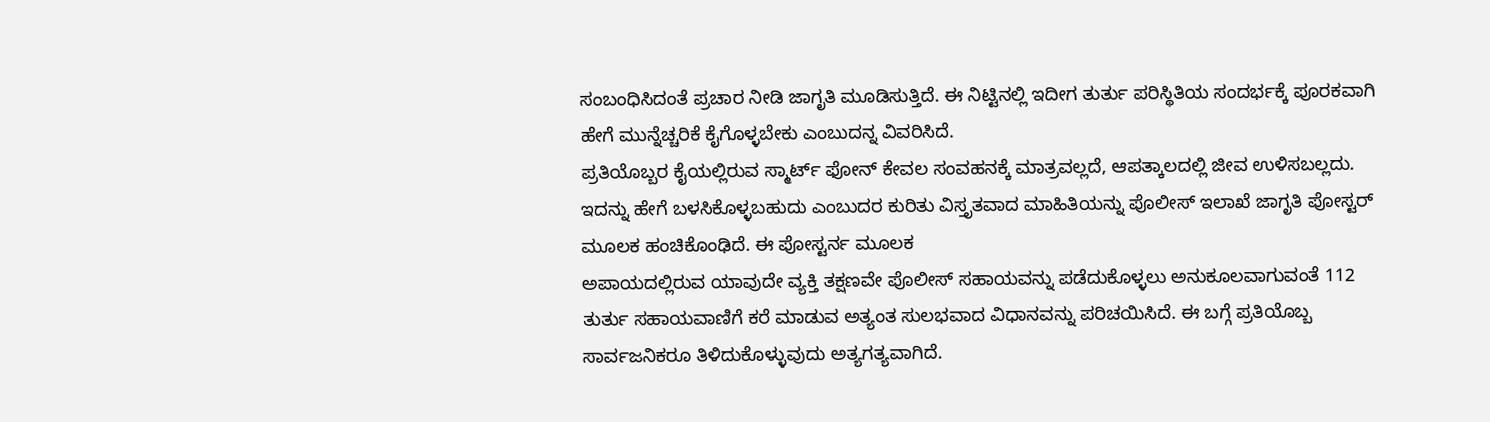ಸಂಬಂಧಿಸಿದಂತೆ ಪ್ರಚಾರ ನೀಡಿ ಜಾಗೃತಿ ಮೂಡಿಸುತ್ತಿದೆ. ಈ ನಿಟ್ಟಿನಲ್ಲಿ ಇದೀಗ ತುರ್ತು ಪರಿಸ್ಥಿತಿಯ ಸಂದರ್ಭಕ್ಕೆ ಪೂರಕವಾಗಿ ಹೇಗೆ ಮುನ್ನೆಚ್ಚರಿಕೆ ಕೈಗೊಳ್ಳಬೇಕು ಎಂಬುದನ್ನ ವಿವರಿಸಿದೆ.
ಪ್ರತಿಯೊಬ್ಬರ ಕೈಯಲ್ಲಿರುವ ಸ್ಮಾರ್ಟ್ ಫೋನ್ ಕೇವಲ ಸಂವಹನಕ್ಕೆ ಮಾತ್ರವಲ್ಲದೆ, ಆಪತ್ಕಾಲದಲ್ಲಿ ಜೀವ ಉಳಿಸಬಲ್ಲದು. ಇದನ್ನು ಹೇಗೆ ಬಳಸಿಕೊಳ್ಳಬಹುದು ಎಂಬುದರ ಕುರಿತು ವಿಸ್ತೃತವಾದ ಮಾಹಿತಿಯನ್ನು ಪೊಲೀಸ್ ಇಲಾಖೆ ಜಾಗೃತಿ ಪೋಸ್ಟರ್ ಮೂಲಕ ಹಂಚಿಕೊಂಢಿದೆ. ಈ ಪೋಸ್ಟರ್ನ ಮೂಲಕ
ಅಪಾಯದಲ್ಲಿರುವ ಯಾವುದೇ ವ್ಯಕ್ತಿ ತಕ್ಷಣವೇ ಪೊಲೀಸ್ ಸಹಾಯವನ್ನು ಪಡೆದುಕೊಳ್ಳಲು ಅನುಕೂಲವಾಗುವಂತೆ 112 ತುರ್ತು ಸಹಾಯವಾಣಿಗೆ ಕರೆ ಮಾಡುವ ಅತ್ಯಂತ ಸುಲಭವಾದ ವಿಧಾನವನ್ನು ಪರಿಚಯಿಸಿದೆ. ಈ ಬಗ್ಗೆ ಪ್ರತಿಯೊಬ್ಬ ಸಾರ್ವಜನಿಕರೂ ತಿಳಿದುಕೊಳ್ಳುವುದು ಅತ್ಯಗತ್ಯವಾಗಿದೆ.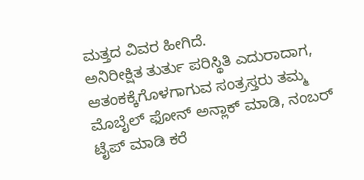ಮತ್ತದ ವಿವರ ಹೀಗಿದೆ.
ಅನಿರೀಕ್ಷಿತ ತುರ್ತು ಪರಿಸ್ಥಿತಿ ಎದುರಾದಾಗ, ಆತಂಕಕ್ಕೆಗೊಳಗಾಗುವ ಸಂತ್ರಸ್ತರು ತಮ್ಮ ಮೊಬೈಲ್ ಫೋನ್ ಅನ್ಲಾಕ್ ಮಾಡಿ, ನಂಬರ್ ಟೈಪ್ ಮಾಡಿ ಕರೆ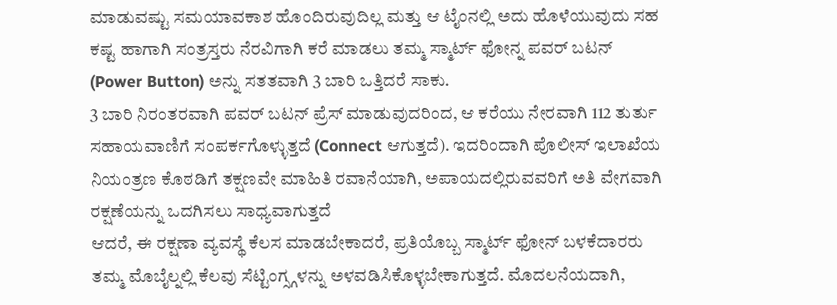ಮಾಡುವಷ್ಟು ಸಮಯಾವಕಾಶ ಹೊಂದಿರುವುದಿಲ್ಲ ಮತ್ತು ಆ ಟೈಂನಲ್ಲಿ ಅದು ಹೊಳೆಯುವುದು ಸಹ ಕಷ್ಟ ಹಾಗಾಗಿ ಸಂತ್ರಸ್ತರು ನೆರವಿಗಾಗಿ ಕರೆ ಮಾಡಲು ತಮ್ಮ ಸ್ಮಾರ್ಟ್ ಫೋನ್ನ ಪವರ್ ಬಟನ್ (Power Button) ಅನ್ನು ಸತತವಾಗಿ 3 ಬಾರಿ ಒತ್ತಿದರೆ ಸಾಕು.
3 ಬಾರಿ ನಿರಂತರವಾಗಿ ಪವರ್ ಬಟನ್ ಪ್ರೆಸ್ ಮಾಡುವುದರಿಂದ, ಆ ಕರೆಯು ನೇರವಾಗಿ 112 ತುರ್ತು ಸಹಾಯವಾಣಿಗೆ ಸಂಪರ್ಕಗೊಳ್ಳುತ್ತದೆ (Connect ಆಗುತ್ತದೆ). ಇದರಿಂದಾಗಿ ಪೊಲೀಸ್ ಇಲಾಖೆಯ ನಿಯಂತ್ರಣ ಕೊಠಡಿಗೆ ತಕ್ಷಣವೇ ಮಾಹಿತಿ ರವಾನೆಯಾಗಿ, ಅಪಾಯದಲ್ಲಿರುವವರಿಗೆ ಅತಿ ವೇಗವಾಗಿ ರಕ್ಷಣೆಯನ್ನು ಒದಗಿಸಲು ಸಾಧ್ಯವಾಗುತ್ತದೆ
ಆದರೆ, ಈ ರಕ್ಷಣಾ ವ್ಯವಸ್ಥೆ ಕೆಲಸ ಮಾಡಬೇಕಾದರೆ, ಪ್ರತಿಯೊಬ್ಬ ಸ್ಮಾರ್ಟ್ ಫೋನ್ ಬಳಕೆದಾರರು ತಮ್ಮ ಮೊಬೈಲ್ನಲ್ಲಿ ಕೆಲವು ಸೆಟ್ಟಿಂಗ್ಸ್ಗಳನ್ನು ಅಳವಡಿಸಿಕೊಳ್ಳಬೇಕಾಗುತ್ತದೆ. ಮೊದಲನೆಯದಾಗಿ,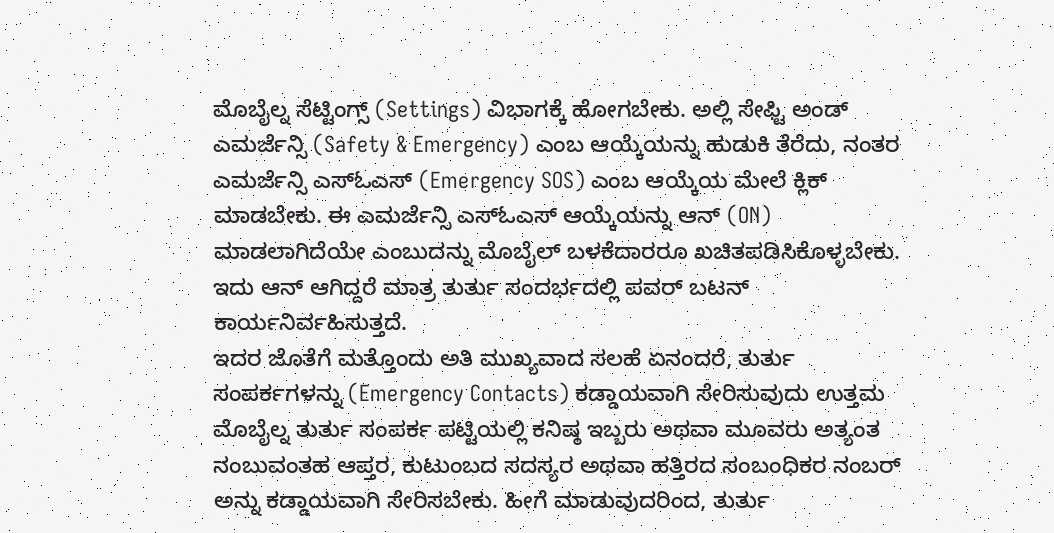ಮೊಬೈಲ್ನ ಸೆಟ್ಟಿಂಗ್ಸ್ (Settings) ವಿಭಾಗಕ್ಕೆ ಹೋಗಬೇಕು. ಅಲ್ಲಿ ಸೇಫ್ಟಿ ಅಂಡ್ ಎಮರ್ಜೆನ್ಸಿ (Safety & Emergency) ಎಂಬ ಆಯ್ಕೆಯನ್ನು ಹುಡುಕಿ ತೆರೆದು, ನಂತರ ಎಮರ್ಜೆನ್ಸಿ ಎಸ್ಓಎಸ್ (Emergency SOS) ಎಂಬ ಆಯ್ಕೆಯ ಮೇಲೆ ಕ್ಲಿಕ್ ಮಾಡಬೇಕು. ಈ ಎಮರ್ಜೆನ್ಸಿ ಎಸ್ಓಎಸ್ ಆಯ್ಕೆಯನ್ನು ಆನ್ (ON) ಮಾಡಲಾಗಿದೆಯೇ ಎಂಬುದನ್ನು ಮೊಬೈಲ್ ಬಳಕೆದಾರರೂ ಖಚಿತಪಡಿಸಿಕೊಳ್ಳಬೇಕು. ಇದು ಆನ್ ಆಗಿದ್ದರೆ ಮಾತ್ರ ತುರ್ತು ಸಂದರ್ಭದಲ್ಲಿ ಪವರ್ ಬಟನ್ ಕಾರ್ಯನಿರ್ವಹಿಸುತ್ತದೆ.
ಇದರ ಜೊತೆಗೆ ಮತ್ತೊಂದು ಅತಿ ಮುಖ್ಯವಾದ ಸಲಹೆ ಏನಂದರೆ, ತುರ್ತು ಸಂಪರ್ಕಗಳನ್ನು (Emergency Contacts) ಕಡ್ಡಾಯವಾಗಿ ಸೇರಿಸುವುದು ಉತ್ತಮ ಮೊಬೈಲ್ನ ತುರ್ತು ಸಂಪರ್ಕ ಪಟ್ಟಿಯಲ್ಲಿ ಕನಿಷ್ಠ ಇಬ್ಬರು ಅಥವಾ ಮೂವರು ಅತ್ಯಂತ ನಂಬುವಂತಹ ಆಪ್ತರ, ಕುಟುಂಬದ ಸದಸ್ಯರ ಅಥವಾ ಹತ್ತಿರದ ಸಂಬಂಧಿಕರ ನಂಬರ್ ಅನ್ನು ಕಡ್ಡಾಯವಾಗಿ ಸೇರಿಸಬೇಕು. ಹೀಗೆ ಮಾಡುವುದರಿಂದ, ತುರ್ತು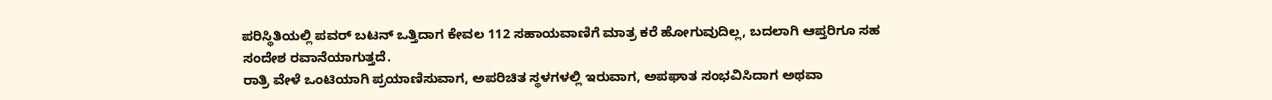ಪರಿಸ್ಥಿತಿಯಲ್ಲಿ ಪವರ್ ಬಟನ್ ಒತ್ತಿದಾಗ ಕೇವಲ 112 ಸಹಾಯವಾಣಿಗೆ ಮಾತ್ರ ಕರೆ ಹೋಗುವುದಿಲ್ಲ, ಬದಲಾಗಿ ಆಪ್ತರಿಗೂ ಸಹ ಸಂದೇಶ ರವಾನೆಯಾಗುತ್ತದೆ.
ರಾತ್ರಿ ವೇಳೆ ಒಂಟಿಯಾಗಿ ಪ್ರಯಾಣಿಸುವಾಗ, ಅಪರಿಚಿತ ಸ್ಥಳಗಳಲ್ಲಿ ಇರುವಾಗ, ಅಪಘಾತ ಸಂಭವಿಸಿದಾಗ ಅಥವಾ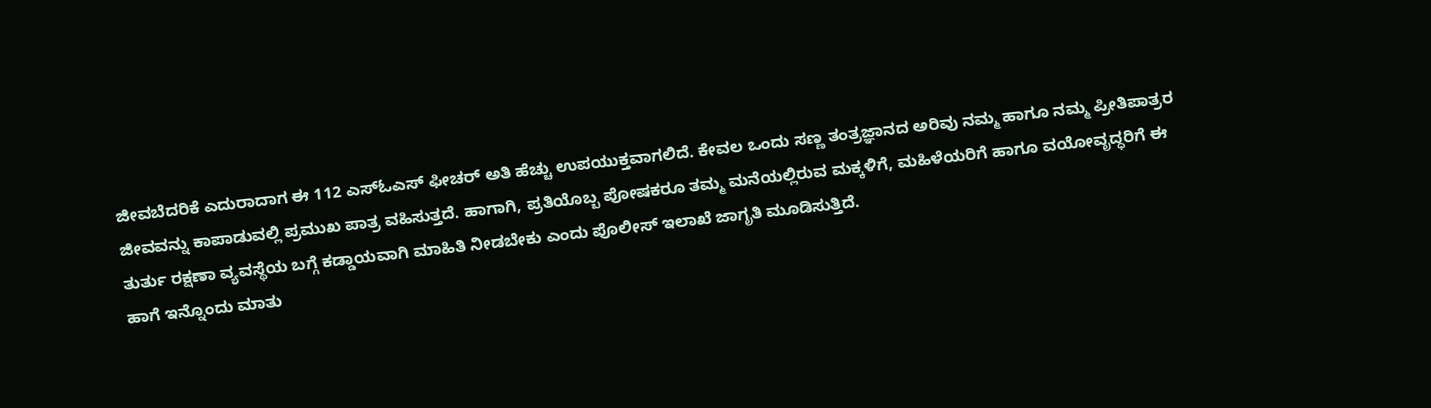ಜೀವಬೆದರಿಕೆ ಎದುರಾದಾಗ ಈ 112 ಎಸ್ಓಎಸ್ ಫೀಚರ್ ಅತಿ ಹೆಚ್ಚು ಉಪಯುಕ್ತವಾಗಲಿದೆ. ಕೇವಲ ಒಂದು ಸಣ್ಣ ತಂತ್ರಜ್ಞಾನದ ಅರಿವು ನಮ್ಮ ಹಾಗೂ ನಮ್ಮ ಪ್ರೀತಿಪಾತ್ರರ ಜೀವವನ್ನು ಕಾಪಾಡುವಲ್ಲಿ ಪ್ರಮುಖ ಪಾತ್ರ ವಹಿಸುತ್ತದೆ. ಹಾಗಾಗಿ, ಪ್ರತಿಯೊಬ್ಬ ಪೋಷಕರೂ ತಮ್ಮ ಮನೆಯಲ್ಲಿರುವ ಮಕ್ಕಳಿಗೆ, ಮಹಿಳೆಯರಿಗೆ ಹಾಗೂ ವಯೋವೃದ್ಧರಿಗೆ ಈ ತುರ್ತು ರಕ್ಷಣಾ ವ್ಯವಸ್ಥೆಯ ಬಗ್ಗೆ ಕಡ್ಡಾಯವಾಗಿ ಮಾಹಿತಿ ನೀಡಬೇಕು ಎಂದು ಪೊಲೀಸ್ ಇಲಾಖೆ ಜಾಗೃತಿ ಮೂಡಿಸುತ್ತಿದೆ.
ಹಾಗೆ ಇನ್ನೊಂದು ಮಾತು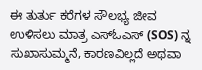ಈ ತುರ್ತು ಕರೆಗಳ ಸೌಲಭ್ಯ ಜೀವ ಉಳಿಸಲು ಮಾತ್ರ ಎಸ್ಓಎಸ್ (SOS) ನ್ನ ಸುಖಾಸುಮ್ಮನೆ, ಕಾರಣವಿಲ್ಲದೆ ಅಥವಾ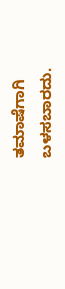ತಮಾಷೆಗಾಗಿ ಬಳಸಬಾರದು.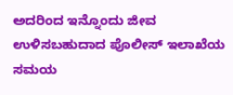ಅದರಿಂದ ಇನ್ನೊಂದು ಜೀವ ಉಳಿಸಬಹುದಾದ ಪೊಲೀಸ್ ಇಲಾಖೆಯ ಸಮಯ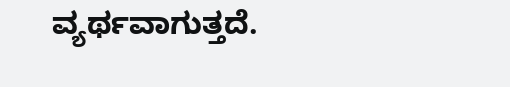ವ್ಯರ್ಥವಾಗುತ್ತದೆ.